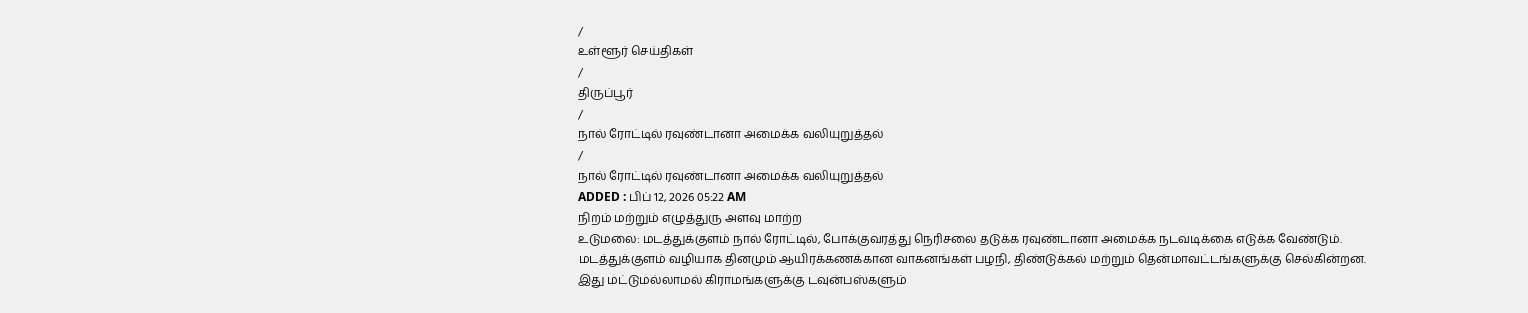/
உள்ளூர் செய்திகள்
/
திருப்பூர்
/
நால் ரோட்டில் ரவுண்டானா அமைக்க வலியுறுத்தல்
/
நால் ரோட்டில் ரவுண்டானா அமைக்க வலியுறுத்தல்
ADDED : பிப் 12, 2026 05:22 AM
நிறம் மற்றும் எழுத்துரு அளவு மாற்ற
உடுமலை: மடத்துக்குளம் நால் ரோட்டில், போக்குவரத்து நெரிசலை தடுக்க ரவுண்டானா அமைக்க நடவடிக்கை எடுக்க வேண்டும்.
மடத்துக்குளம் வழியாக தினமும் ஆயிரக்கணக்கான வாகனங்கள் பழநி, திண்டுக்கல் மற்றும் தென்மாவட்டங்களுக்கு செல்கின்றன.
இது மட்டுமல்லாமல் கிராமங்களுக்கு டவுன்பஸ்களும்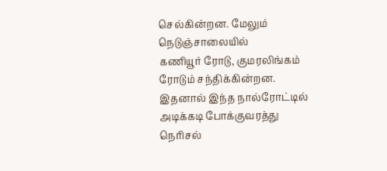செல்கின்றன. மேலும் நெடுஞ்சாலையில்
கணியூர் ரோடு, குமரலிங்கம் ரோடும் சந்திக்கின்றன. இதனால் இந்த நால்ரோட்டில் அடிக்கடி போக்குவரத்து நெரிசல்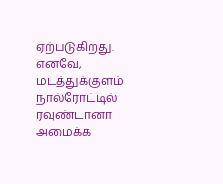ஏற்படுகிறது.
எனவே, மடத்துக்குளம் நால்ரோட்டில் ரவுண்டானா அமைக்க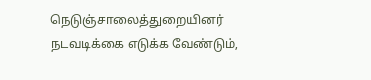நெடுஞ்சாலைத்துறையினர் நடவடிக்கை எடுக்க வேண்டும்,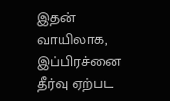இதன் வாயிலாக, இப்பிரச்னை தீர்வு ஏற்பட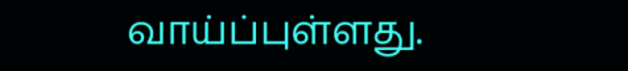வாய்ப்புள்ளது.